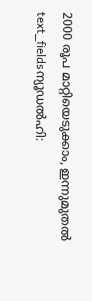2000 രൂപ മാറ്റിയെടുക്കാം, ഇന്നുമുതൽ
text_fieldsന്യൂഡൽഹി: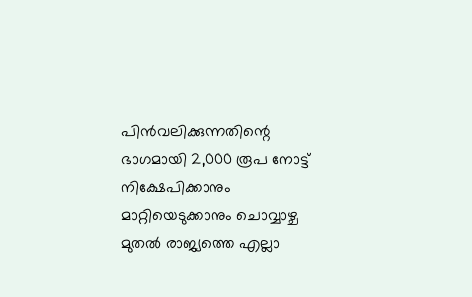പിൻവലിക്കുന്നതിന്റെ ഭാഗമായി 2,000 രൂപ നോട്ട് നിക്ഷേപിക്കാനും മാറ്റിയെടുക്കാനും ചൊവ്വാഴ്ച മുതൽ രാജ്യത്തെ എല്ലാ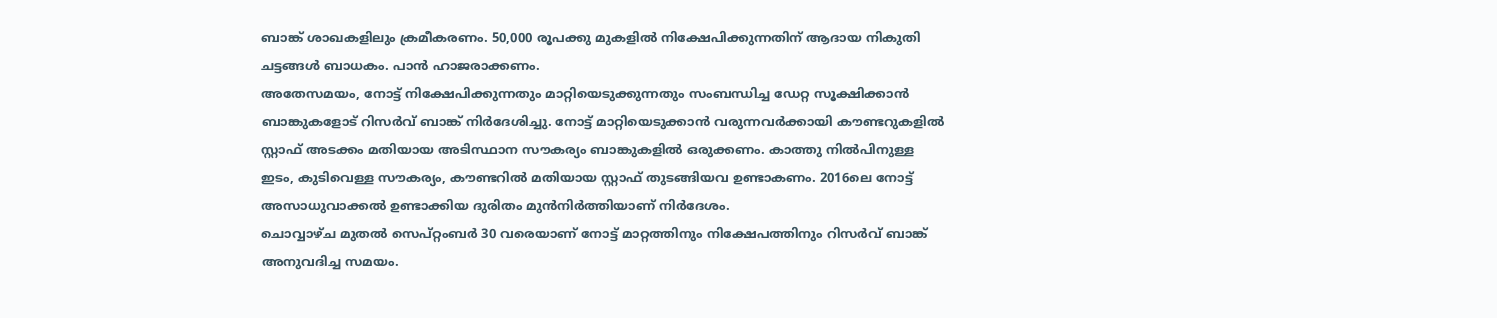ബാങ്ക് ശാഖകളിലും ക്രമീകരണം. 50,000 രൂപക്കു മുകളിൽ നിക്ഷേപിക്കുന്നതിന് ആദായ നികുതി ചട്ടങ്ങൾ ബാധകം. പാൻ ഹാജരാക്കണം.
അതേസമയം, നോട്ട് നിക്ഷേപിക്കുന്നതും മാറ്റിയെടുക്കുന്നതും സംബന്ധിച്ച ഡേറ്റ സൂക്ഷിക്കാൻ ബാങ്കുകളോട് റിസർവ് ബാങ്ക് നിർദേശിച്ചു. നോട്ട് മാറ്റിയെടുക്കാൻ വരുന്നവർക്കായി കൗണ്ടറുകളിൽ സ്റ്റാഫ് അടക്കം മതിയായ അടിസ്ഥാന സൗകര്യം ബാങ്കുകളിൽ ഒരുക്കണം. കാത്തു നിൽപിനുള്ള ഇടം, കുടിവെള്ള സൗകര്യം, കൗണ്ടറിൽ മതിയായ സ്റ്റാഫ് തുടങ്ങിയവ ഉണ്ടാകണം. 2016ലെ നോട്ട് അസാധുവാക്കൽ ഉണ്ടാക്കിയ ദുരിതം മുൻനിർത്തിയാണ് നിർദേശം.
ചൊവ്വാഴ്ച മുതൽ സെപ്റ്റംബർ 30 വരെയാണ് നോട്ട് മാറ്റത്തിനും നിക്ഷേപത്തിനും റിസർവ് ബാങ്ക് അനുവദിച്ച സമയം.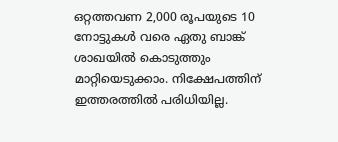ഒറ്റത്തവണ 2,000 രൂപയുടെ 10 നോട്ടുകൾ വരെ ഏതു ബാങ്ക് ശാഖയിൽ കൊടുത്തും മാറ്റിയെടുക്കാം. നിക്ഷേപത്തിന് ഇത്തരത്തിൽ പരിധിയില്ല.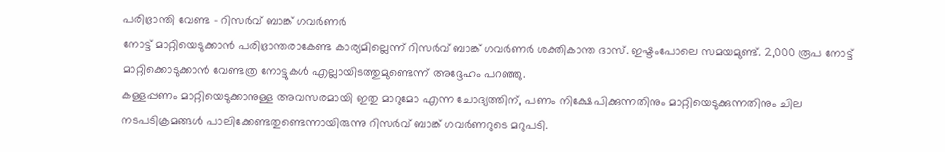പരിഭ്രാന്തി വേണ്ട - റിസർവ് ബാങ്ക് ഗവർണർ
നോട്ട് മാറ്റിയെടുക്കാൻ പരിഭ്രാന്തരാകേണ്ട കാര്യമില്ലെന്ന് റിസർവ് ബാങ്ക് ഗവർണർ ശക്തികാന്ത ദാസ്. ഇഷ്ടംപോലെ സമയമുണ്ട്. 2,000 രൂപ നോട്ട് മാറ്റിക്കൊടുക്കാൻ വേണ്ടത്ര നോട്ടുകൾ എല്ലായിടത്തുമുണ്ടെന്ന് അദ്ദേഹം പറഞ്ഞു.
കള്ളപ്പണം മാറ്റിയെടുക്കാനുള്ള അവസരമായി ഇതു മാറുമോ എന്ന ചോദ്യത്തിന്, പണം നിക്ഷേപിക്കുന്നതിനും മാറ്റിയെടുക്കുന്നതിനും ചില നടപടിക്രമങ്ങൾ പാലിക്കേണ്ടതുണ്ടെന്നായിരുന്നു റിസർവ് ബാങ്ക് ഗവർണറുടെ മറുപടി.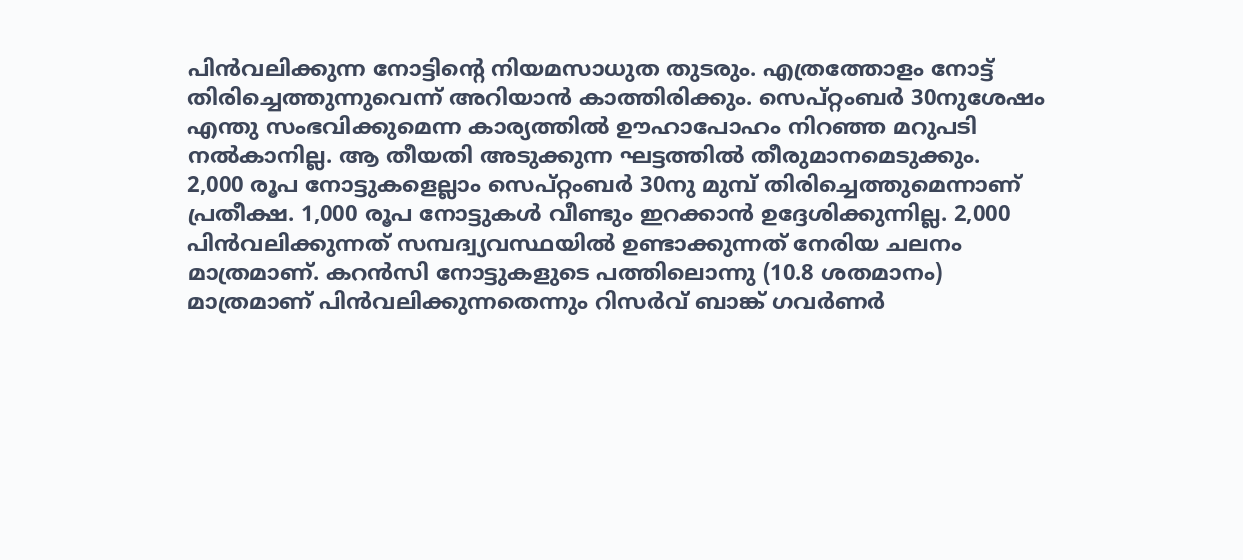പിൻവലിക്കുന്ന നോട്ടിന്റെ നിയമസാധുത തുടരും. എത്രത്തോളം നോട്ട് തിരിച്ചെത്തുന്നുവെന്ന് അറിയാൻ കാത്തിരിക്കും. സെപ്റ്റംബർ 30നുശേഷം എന്തു സംഭവിക്കുമെന്ന കാര്യത്തിൽ ഊഹാപോഹം നിറഞ്ഞ മറുപടി നൽകാനില്ല. ആ തീയതി അടുക്കുന്ന ഘട്ടത്തിൽ തീരുമാനമെടുക്കും.
2,000 രൂപ നോട്ടുകളെല്ലാം സെപ്റ്റംബർ 30നു മുമ്പ് തിരിച്ചെത്തുമെന്നാണ് പ്രതീക്ഷ. 1,000 രൂപ നോട്ടുകൾ വീണ്ടും ഇറക്കാൻ ഉദ്ദേശിക്കുന്നില്ല. 2,000 പിൻവലിക്കുന്നത് സമ്പദ്വ്യവസ്ഥയിൽ ഉണ്ടാക്കുന്നത് നേരിയ ചലനം മാത്രമാണ്. കറൻസി നോട്ടുകളുടെ പത്തിലൊന്നു (10.8 ശതമാനം) മാത്രമാണ് പിൻവലിക്കുന്നതെന്നും റിസർവ് ബാങ്ക് ഗവർണർ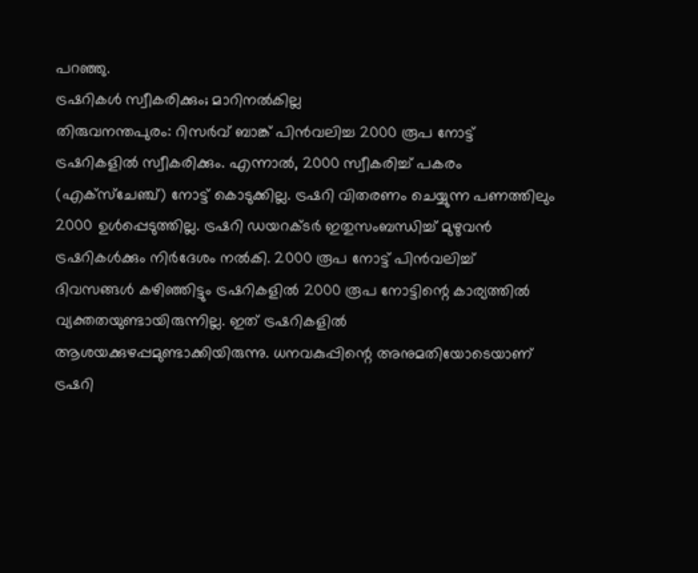പറഞ്ഞു.
ട്രഷറികൾ സ്വീകരിക്കും; മാറിനൽകില്ല
തിരുവനന്തപുരം: റിസർവ് ബാങ്ക് പിൻവലിച്ച 2000 രൂപ നോട്ട് ട്രഷറികളിൽ സ്വീകരിക്കും. എന്നാൽ, 2000 സ്വീകരിച്ച് പകരം (എക്സ്ചേഞ്ച്) നോട്ട് കൊടുക്കില്ല. ട്രഷറി വിതരണം ചെയ്യുന്ന പണത്തിലും 2000 ഉൾപ്പെടുത്തില്ല. ട്രഷറി ഡയറക്ടർ ഇതുസംബന്ധിച്ച് മുഴുവൻ ട്രഷറികൾക്കും നിർദേശം നൽകി. 2000 രൂപ നോട്ട് പിൻവലിച്ച് ദിവസങ്ങൾ കഴിഞ്ഞിട്ടും ട്രഷറികളിൽ 2000 രൂപ നോട്ടിന്റെ കാര്യത്തിൽ വ്യക്തതയുണ്ടായിരുന്നില്ല. ഇത് ട്രഷറികളിൽ ആശയക്കുഴപ്പമുണ്ടാക്കിയിരുന്നു. ധനവകുപ്പിന്റെ അനുമതിയോടെയാണ് ട്രഷറി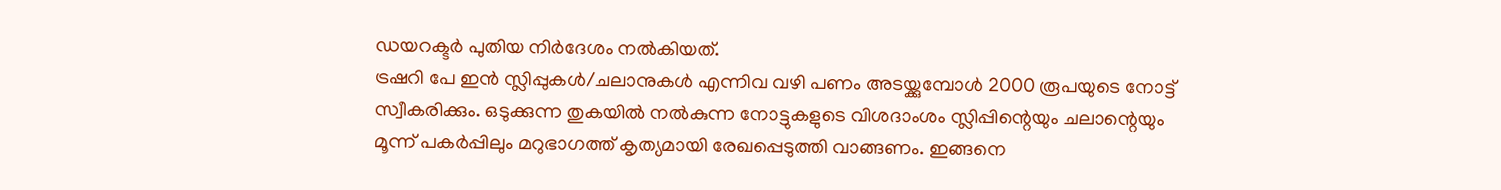ഡയറക്ടർ പുതിയ നിർദേശം നൽകിയത്.
ട്രഷറി പേ ഇൻ സ്ലിപ്പുകൾ/ചലാനുകൾ എന്നിവ വഴി പണം അടയ്ക്കുമ്പോൾ 2000 രൂപയുടെ നോട്ട് സ്വീകരിക്കും. ഒടുക്കുന്ന തുകയിൽ നൽകുന്ന നോട്ടുകളുടെ വിശദാംശം സ്ലിപ്പിന്റെയും ചലാന്റെയും മൂന്ന് പകർപ്പിലും മറുഭാഗത്ത് കൃത്യമായി രേഖപ്പെടുത്തി വാങ്ങണം. ഇങ്ങനെ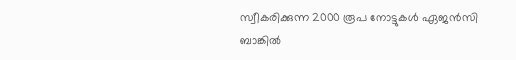സ്വീകരിക്കുന്ന 2000 രൂപ നോട്ടുകൾ ഏജൻസി ബാങ്കിൽ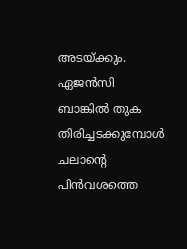അടയ്ക്കും. ഏജൻസി ബാങ്കിൽ തുക തിരിച്ചടക്കുമ്പോൾ ചലാന്റെ പിൻവശത്തെ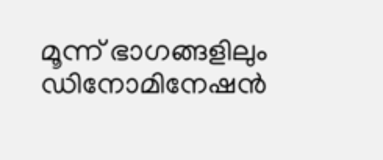മൂന്ന് ഭാഗങ്ങളിലും ഡിനോമിനേഷൻ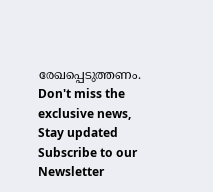രേഖപ്പെടുത്തണം.
Don't miss the exclusive news, Stay updated
Subscribe to our Newsletter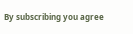By subscribing you agree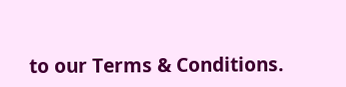to our Terms & Conditions.